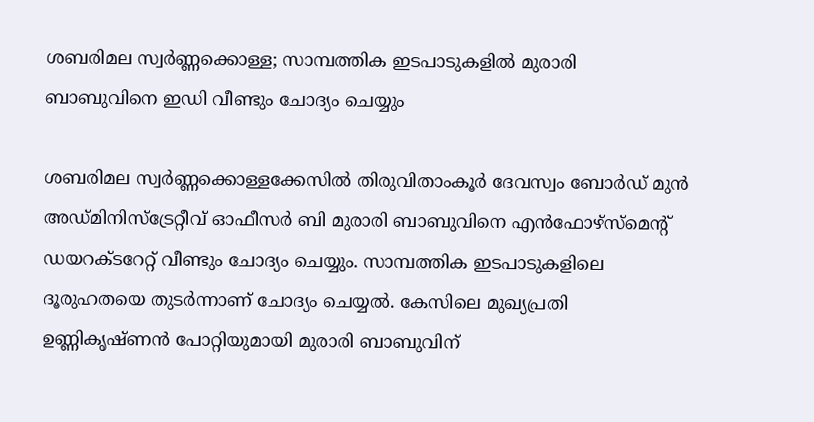ശബരിമല സ്വർണ്ണക്കൊള്ള; സാമ്പത്തിക ഇടപാടുകളിൽ മുരാരി ബാബുവിനെ ഇഡി വീണ്ടും ചോദ്യം ചെയ്യും

ശബരിമല സ്വർണ്ണക്കൊള്ളക്കേസിൽ തിരുവിതാംകൂർ ദേവസ്വം ബോർഡ് മുൻ അഡ്മിനിസ്ട്രേറ്റീവ് ഓഫീസർ ബി മുരാരി ബാബുവിനെ എൻഫോഴ്സ്മെന്റ് ഡയറക്ടറേറ്റ് വീണ്ടും ചോദ്യം ചെയ്യും. സാമ്പത്തിക ഇടപാടുകളിലെ ദൂരുഹതയെ തുടർന്നാണ് ചോദ്യം ചെയ്യൽ. കേസിലെ മുഖ്യപ്രതി ഉണ്ണികൃഷ്ണൻ പോറ്റിയുമായി മുരാരി ബാബുവിന്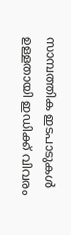സാമ്പത്തിക ഇടപാടുകൾ ഉള്ളതായി ഇഡിക്ക് വിവരം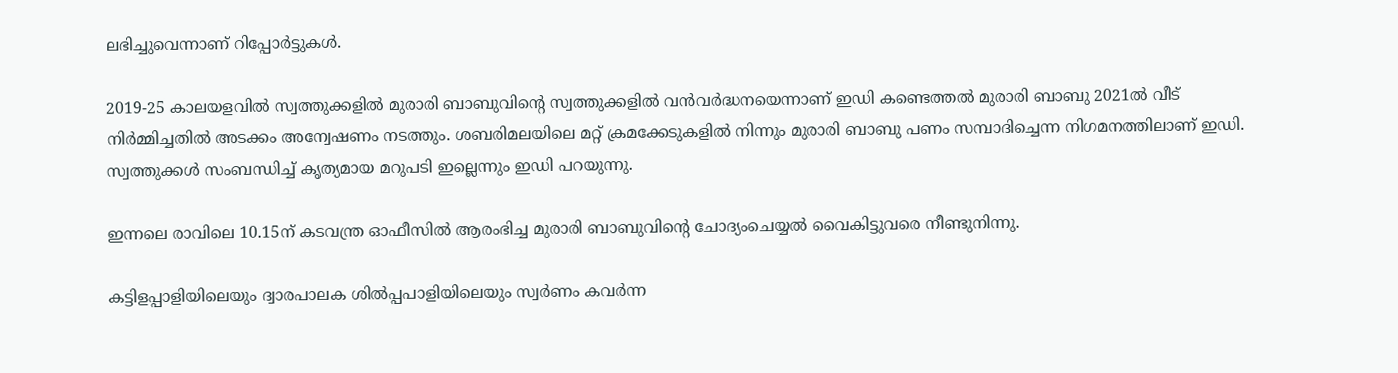ലഭിച്ചുവെന്നാണ് റിപ്പോർട്ടുകൾ.

2019-25 കാലയളവിൽ സ്വത്തുക്കളിൽ മുരാരി ബാബുവിന്റെ സ്വത്തുക്കളിൽ വൻവർദ്ധനയെന്നാണ് ഇഡി കണ്ടെത്തൽ മുരാരി ബാബു 2021ൽ വീട് നിർമ്മിച്ചതിൽ അടക്കം അന്വേഷണം നടത്തും. ശബരിമലയിലെ മറ്റ് ക്രമക്കേടുകളിൽ നിന്നും മുരാരി ബാബു പണം സമ്പാദിച്ചെന്ന നിഗമനത്തിലാണ് ഇഡി. സ്വത്തുക്കൾ സംബന്ധിച്ച് കൃത്യമായ മറുപടി ഇല്ലെന്നും ഇഡി പറയുന്നു.

ഇന്നലെ രാവിലെ 10.15ന്‌ കടവന്ത്ര ഓഫീസിൽ ആരംഭിച്ച മുരാരി ബാബുവിൻ്റെ ചോദ്യംചെയ്യൽ വൈകിട്ടുവരെ നീണ്ടുനിന്നു.

കട്ടിളപ്പാളിയിലെയും ദ്വാരപാലക ശിൽപ്പപാളിയിലെയും സ്വർണം കവർന്ന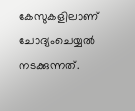കേസുകളിലാണ്‌ ചോദ്യംചെയ്യൽ നടക്കുന്നത്.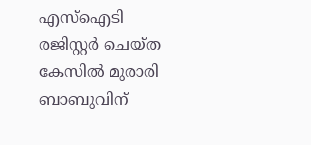എസ്ഐടി രജിസ്റ്റർ ചെയ്ത കേസിൽ മുരാരി ബാബുവിന്‌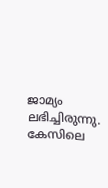ജാമ്യം ലഭിച്ചിരുന്നു. കേസിലെ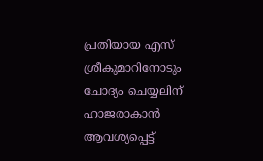പ്രതിയായ എസ് ശ്രീകുമാറിനോടും ചോദ്യം ചെയ്യലിന് ഹാജരാകാൻ ആവശ്യപ്പെട്ട്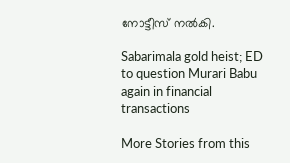നോട്ടീസ് നൽകി.

Sabarimala gold heist; ED to question Murari Babu again in financial transactions

More Stories from this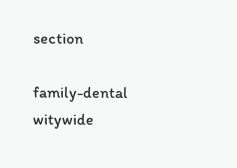section

family-dental
witywide